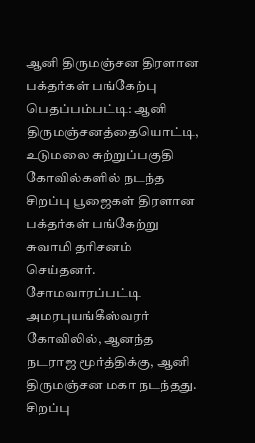ஆனி திருமஞ்சன திரளான பக்தர்கள் பங்கேற்பு
பெதப்பம்பட்டி: ஆனி திருமஞ்சனத்தையொட்டி, உடுமலை சுற்றுப்பகுதி கோவில்களில் நடந்த சிறப்பு பூஜைகள் திரளான பக்தர்கள் பங்கேற்று சுவாமி தரிசனம் செய்தனர்.
சோமவாரப்பட்டி அமரபுயங்கீஸ்வரர் கோவிலில், ஆனந்த நடராஜ மூர்த்திக்கு, ஆனி திருமஞ்சன மகா நடந்தது.
சிறப்பு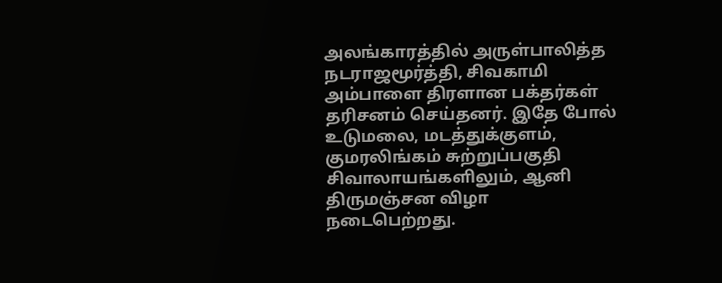அலங்காரத்தில் அருள்பாலித்த நடராஜமூர்த்தி, சிவகாமி அம்பாளை திரளான பக்தர்கள் தரிசனம் செய்தனர். இதே போல் உடுமலை, மடத்துக்குளம், குமரலிங்கம் சுற்றுப்பகுதி சிவாலாயங்களிலும், ஆனி திருமஞ்சன விழா நடைபெற்றது.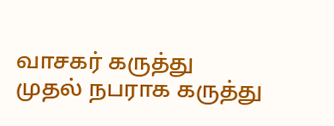வாசகர் கருத்து
முதல் நபராக கருத்து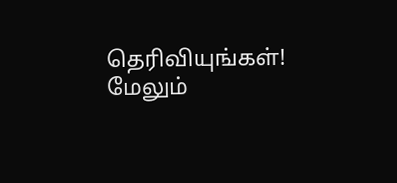தெரிவியுங்கள்!
மேலும்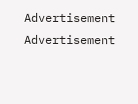Advertisement
Advertisement